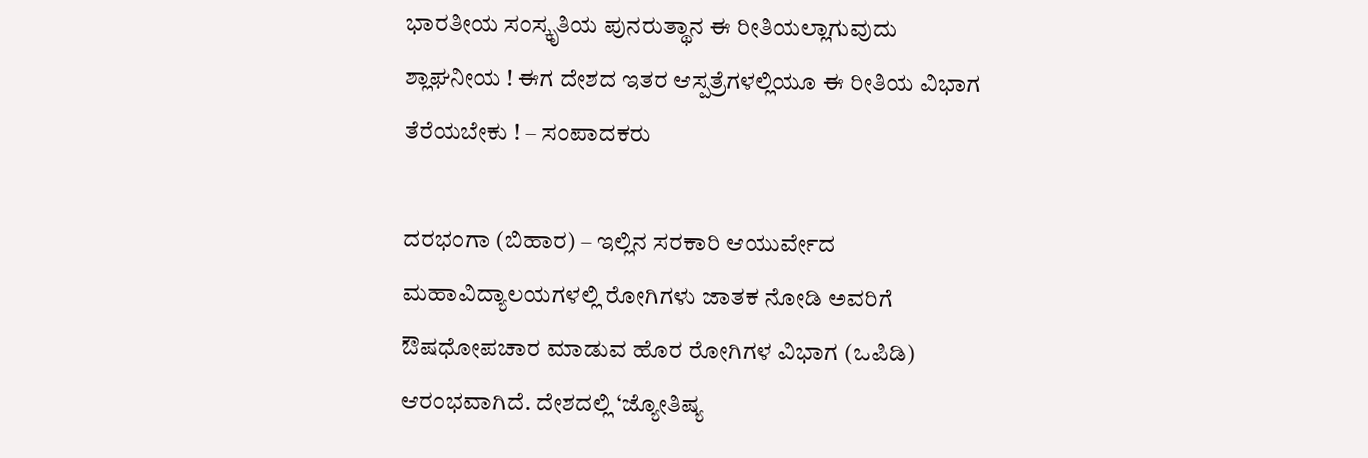ಭಾರತೀಯ ಸಂಸ್ಕೃತಿಯ ಪುನರುತ್ಥಾನ ಈ ರೀತಿಯಲ್ಲಾಗುವುದು ಶ್ಲಾಘನೀಯ ! ಈಗ ದೇಶದ ಇತರ ಆಸ್ಪತ್ರೆಗಳಲ್ಲಿಯೂ ಈ ರೀತಿಯ ವಿಭಾಗ ತೆರೆಯಬೇಕು ! – ಸಂಪಾದಕರು

ದರಭಂಗಾ (ಬಿಹಾರ) – ಇಲ್ಲಿನ ಸರಕಾರಿ ಆಯುರ್ವೇದ ಮಹಾವಿದ್ಯಾಲಯಗಳಲ್ಲಿ ರೋಗಿಗಳು ಜಾತಕ ನೋಡಿ ಅವರಿಗೆ ಔಷಧೋಪಚಾರ ಮಾಡುವ ಹೊರ ರೋಗಿಗಳ ವಿಭಾಗ (ಒಪಿಡಿ) ಆರಂಭವಾಗಿದೆ. ದೇಶದಲ್ಲಿ ‘ಜ್ಯೋತಿಷ್ಯ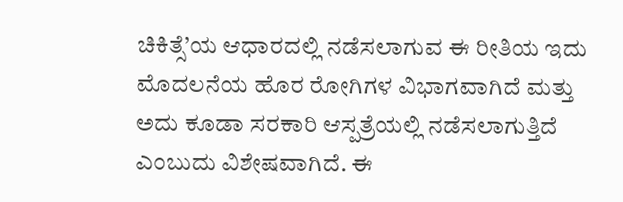ಚಿಕಿತ್ಸೆ’ಯ ಆಧಾರದಲ್ಲಿ ನಡೆಸಲಾಗುವ ಈ ರೀತಿಯ ಇದು ಮೊದಲನೆಯ ಹೊರ ರೋಗಿಗಳ ವಿಭಾಗವಾಗಿದೆ ಮತ್ತು ಅದು ಕೂಡಾ ಸರಕಾರಿ ಆಸ್ಪತ್ರೆಯಲ್ಲಿ ನಡೆಸಲಾಗುತ್ತಿದೆ ಎಂಬುದು ವಿಶೇಷವಾಗಿದೆ. ಈ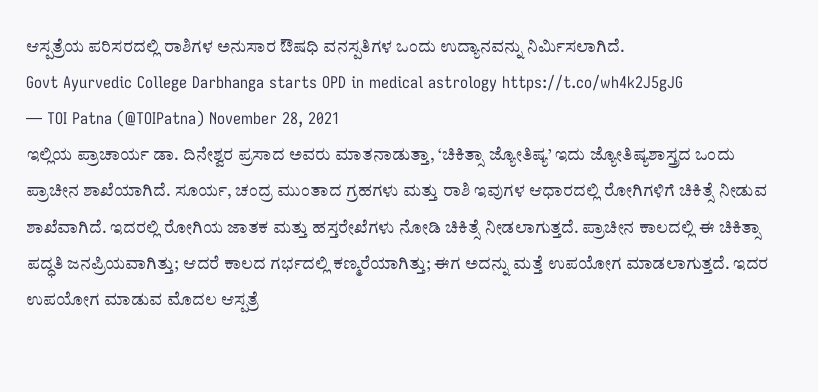ಆಸ್ಪತ್ರೆಯ ಪರಿಸರದಲ್ಲಿ ರಾಶಿಗಳ ಅನುಸಾರ ಔಷಧಿ ವನಸ್ಪತಿಗಳ ಒಂದು ಉದ್ಯಾನವನ್ನು ನಿರ್ಮಿಸಲಾಗಿದೆ.
Govt Ayurvedic College Darbhanga starts OPD in medical astrology https://t.co/wh4k2J5gJG
— TOI Patna (@TOIPatna) November 28, 2021
ಇಲ್ಲಿಯ ಪ್ರಾಚಾರ್ಯ ಡಾ. ದಿನೇಶ್ವರ ಪ್ರಸಾದ ಅವರು ಮಾತನಾಡುತ್ತಾ, ‘ಚಿಕಿತ್ಸಾ ಜ್ಯೋತಿಷ್ಯ’ ಇದು ಜ್ಯೋತಿಷ್ಯಶಾಸ್ತ್ರದ ಒಂದು ಪ್ರಾಚೀನ ಶಾಖೆಯಾಗಿದೆ. ಸೂರ್ಯ, ಚಂದ್ರ ಮುಂತಾದ ಗ್ರಹಗಳು ಮತ್ತು ರಾಶಿ ಇವುಗಳ ಆಧಾರದಲ್ಲಿ ರೋಗಿಗಳಿಗೆ ಚಿಕಿತ್ಸೆ ನೀಡುವ ಶಾಖೆವಾಗಿದೆ. ಇದರಲ್ಲಿ ರೋಗಿಯ ಜಾತಕ ಮತ್ತು ಹಸ್ತರೇಖೆಗಳು ನೋಡಿ ಚಿಕಿತ್ಸೆ ನೀಡಲಾಗುತ್ತದೆ. ಪ್ರಾಚೀನ ಕಾಲದಲ್ಲಿ ಈ ಚಿಕಿತ್ಸಾ ಪದ್ಧತಿ ಜನಪ್ರಿಯವಾಗಿತ್ತು; ಆದರೆ ಕಾಲದ ಗರ್ಭದಲ್ಲಿ ಕಣ್ಮರೆಯಾಗಿತ್ತು; ಈಗ ಅದನ್ನು ಮತ್ತೆ ಉಪಯೋಗ ಮಾಡಲಾಗುತ್ತದೆ. ಇದರ ಉಪಯೋಗ ಮಾಡುವ ಮೊದಲ ಆಸ್ಪತ್ರೆ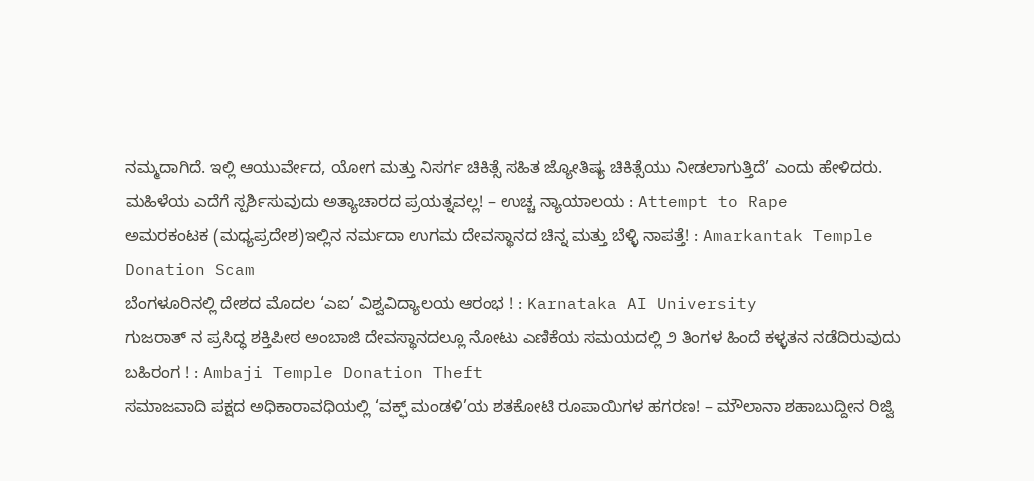ನಮ್ಮದಾಗಿದೆ. ಇಲ್ಲಿ ಆಯುರ್ವೇದ, ಯೋಗ ಮತ್ತು ನಿಸರ್ಗ ಚಿಕಿತ್ಸೆ ಸಹಿತ ಜ್ಯೋತಿಷ್ಯ ಚಿಕಿತ್ಸೆಯು ನೀಡಲಾಗುತ್ತಿದೆ’ ಎಂದು ಹೇಳಿದರು.
ಮಹಿಳೆಯ ಎದೆಗೆ ಸ್ಪರ್ಶಿಸುವುದು ಅತ್ಯಾಚಾರದ ಪ್ರಯತ್ನವಲ್ಲ! – ಉಚ್ಚ ನ್ಯಾಯಾಲಯ : Attempt to Rape
ಅಮರಕಂಟಕ (ಮಧ್ಯಪ್ರದೇಶ)ಇಲ್ಲಿನ ನರ್ಮದಾ ಉಗಮ ದೇವಸ್ಥಾನದ ಚಿನ್ನ ಮತ್ತು ಬೆಳ್ಳಿ ನಾಪತ್ತೆ! : Amarkantak Temple Donation Scam
ಬೆಂಗಳೂರಿನಲ್ಲಿ ದೇಶದ ಮೊದಲ ‘ಎಐ’ ವಿಶ್ವವಿದ್ಯಾಲಯ ಆರಂಭ ! : Karnataka AI University
ಗುಜರಾತ್ ನ ಪ್ರಸಿದ್ಧ ಶಕ್ತಿಪೀಠ ಅಂಬಾಜಿ ದೇವಸ್ಥಾನದಲ್ಲೂ ನೋಟು ಎಣಿಕೆಯ ಸಮಯದಲ್ಲಿ ೨ ತಿಂಗಳ ಹಿಂದೆ ಕಳ್ಳತನ ನಡೆದಿರುವುದು ಬಹಿರಂಗ ! : Ambaji Temple Donation Theft
ಸಮಾಜವಾದಿ ಪಕ್ಷದ ಅಧಿಕಾರಾವಧಿಯಲ್ಲಿ ‘ವಕ್ಫ್ ಮಂಡಳಿ’ಯ ಶತಕೋಟಿ ರೂಪಾಯಿಗಳ ಹಗರಣ! – ಮೌಲಾನಾ ಶಹಾಬುದ್ದೀನ ರಿಜ್ವಿ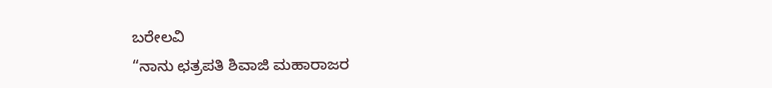ಬರೇಲವಿ
“ನಾನು ಛತ್ರಪತಿ ಶಿವಾಜಿ ಮಹಾರಾಜರ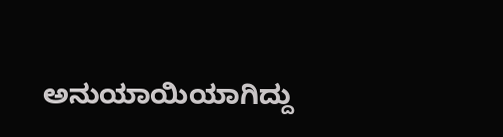ಅನುಯಾಯಿಯಾಗಿದ್ದು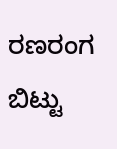ರಣರಂಗ ಬಿಟ್ಟು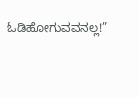ಓಡಿಹೋಗುವವನಲ್ಲ!”